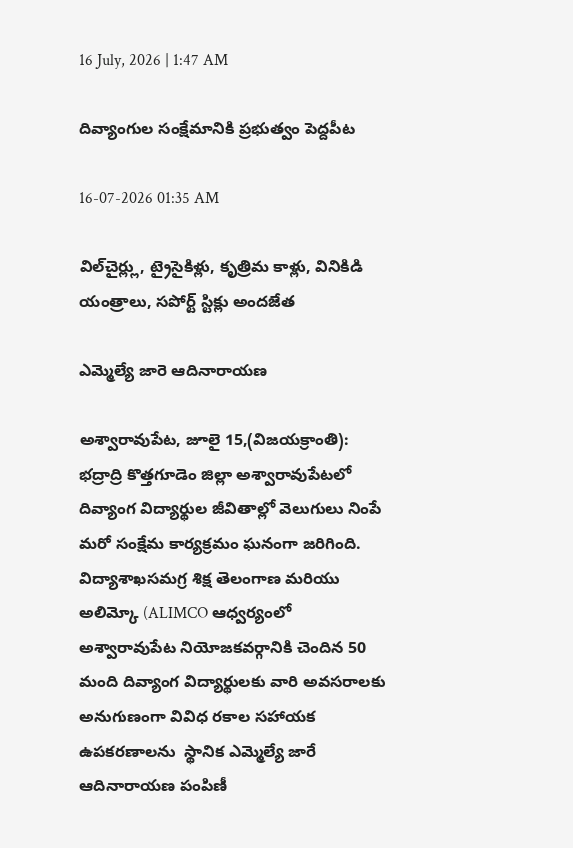16 July, 2026 | 1:47 AM

దివ్యాంగుల సంక్షేమానికి ప్రభుత్వం పెద్దపీట

16-07-2026 01:35 AM

విల్‌చైర్ల్లు, ట్రైసైకిళ్లు, కృత్రిమ కాళ్లు, వినికిడి యంత్రాలు, సపోర్ట్ స్టిక్లు అందజేత

ఎమ్మెల్యే జారె ఆదినారాయణ

అశ్వారావుపేట, జూలై 15,(విజయక్రాంతి): భద్రాద్రి కొత్తగూడెం జిల్లా అశ్వారావుపేటలో దివ్యాంగ విద్యార్థుల జీవితాల్లో వెలుగులు నింపే మరో సంక్షేమ కార్యక్రమం ఘనంగా జరిగింది. విద్యాశాఖసమగ్ర శిక్ష తెలంగాణ మరియు అలిమ్కో (ALIMCO ఆధ్వర్యంలో అశ్వారావుపేట నియోజకవర్గానికి చెందిన 50 మంది దివ్యాంగ విద్యార్థులకు వారి అవసరాలకు అనుగుణంగా వివిధ రకాల సహాయక ఉపకరణాలను  స్థానిక ఎమ్మెల్యే జారే ఆదినారాయణ పంపిణీ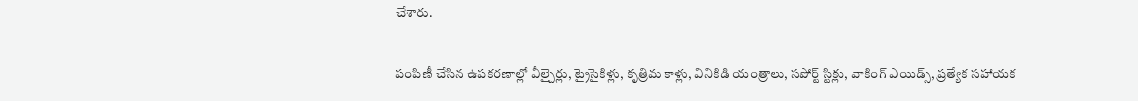చేశారు.

పంపిణీ చేసిన ఉపకరణాల్లో వీల్చైర్లు, ట్రైసైకిళ్లు, కృత్రిమ కాళ్లు, వినికిడి యంత్రాలు, సపోర్ట్ స్టిక్లు, వాకింగ్ ఎయిడ్స్, ప్రత్యేక సహాయక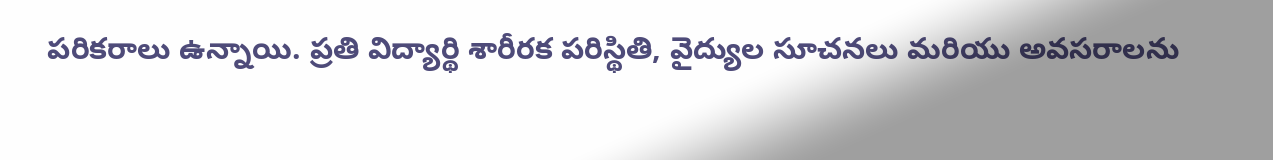పరికరాలు ఉన్నాయి. ప్రతి విద్యార్థి శారీరక పరిస్థితి, వైద్యుల సూచనలు మరియు అవసరాలను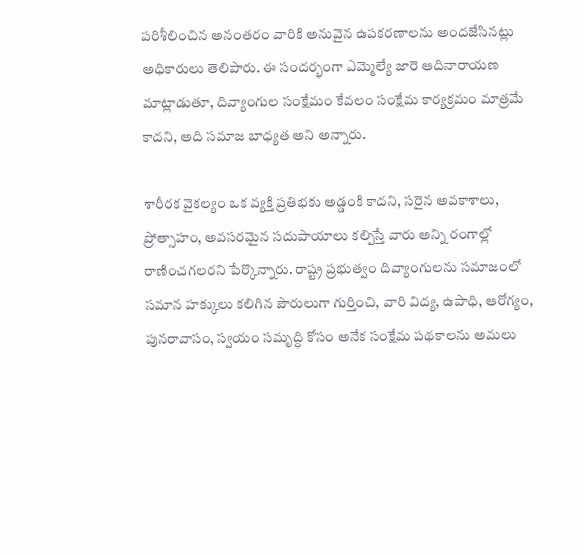పరిశీలించిన అనంతరం వారికి అనువైన ఉపకరణాలను అందజేసినట్లు అధికారులు తెలిపారు. ఈ సందర్భంగా ఎమ్మెల్యే జారె ఆదినారాయణ మాట్లాడుతూ, దివ్యాంగుల సంక్షేమం కేవలం సంక్షేమ కార్యక్రమం మాత్రమే కాదని, అది సమాజ బాధ్యత అని అన్నారు.

శారీరక వైకల్యం ఒక వ్యక్తి ప్రతిభకు అడ్డంకి కాదని, సరైన అవకాశాలు, ప్రోత్సాహం, అవసరమైన సదుపాయాలు కల్పిస్తే వారు అన్ని రంగాల్లో రాణించగలరని పేర్కొన్నారు. రాష్ట్ర ప్రభుత్వం దివ్యాంగులను సమాజంలో సమాన హక్కులు కలిగిన పౌరులుగా గుర్తించి, వారి విద్య, ఉపాధి, ఆరోగ్యం, పునరావాసం, స్వయం సమృద్ధి కోసం అనేక సంక్షేమ పథకాలను అమలు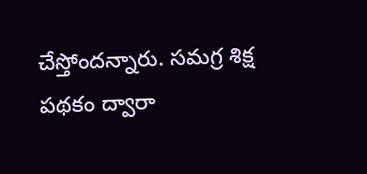చేస్తోందన్నారు. సమగ్ర శిక్ష పథకం ద్వారా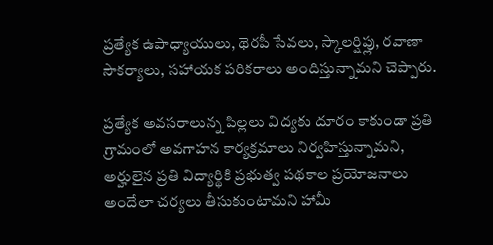ప్రత్యేక ఉపాధ్యాయులు, థెరపీ సేవలు, స్కాలర్షిప్లు, రవాణా సౌకర్యాలు, సహాయక పరికరాలు అందిస్తున్నామని చెప్పారు.

ప్రత్యేక అవసరాలున్న పిల్లలు విద్యకు దూరం కాకుండా ప్రతి గ్రామంలో అవగాహన కార్యక్రమాలు నిర్వహిస్తున్నామని, అర్హులైన ప్రతి విద్యార్థికి ప్రభుత్వ పథకాల ప్రయోజనాలు అందేలా చర్యలు తీసుకుంటామని హామీ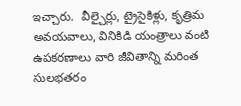ఇచ్చారు.  వీల్చైర్లు, ట్రైసైకిళ్లు, కృత్రిమ అవయవాలు, వినికిడి యంత్రాలు వంటి ఉపకరణాలు వారి జీవితాన్ని మరింత సులభతరం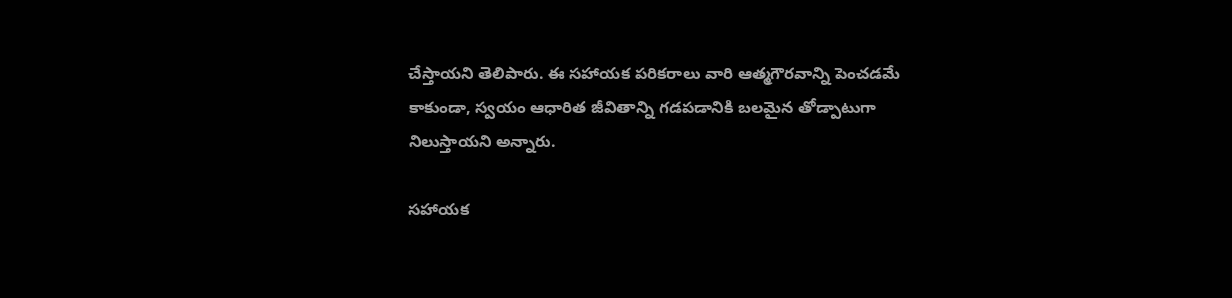చేస్తాయని తెలిపారు. ఈ సహాయక పరికరాలు వారి ఆత్మగౌరవాన్ని పెంచడమే కాకుండా, స్వయం ఆధారిత జీవితాన్ని గడపడానికి బలమైన తోడ్పాటుగా నిలుస్తాయని అన్నారు.

సహాయక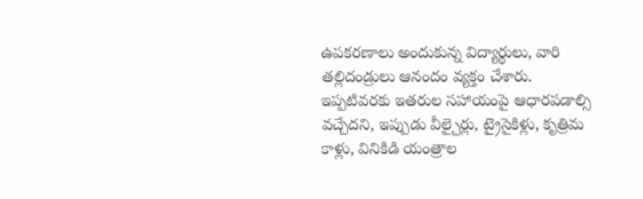ఉపకరణాలు అందుకున్న విద్యార్థులు, వారి తల్లిదండ్రులు ఆనందం వ్యక్తం చేశారు. ఇప్పటివరకు ఇతరుల సహాయంపై ఆధారపడాల్సి వచ్చేదని, ఇప్పుడు వీల్చైర్లు, ట్రైసైకిళ్లు, కృత్రిమ కాళ్లు, వినికిడి యంత్రాల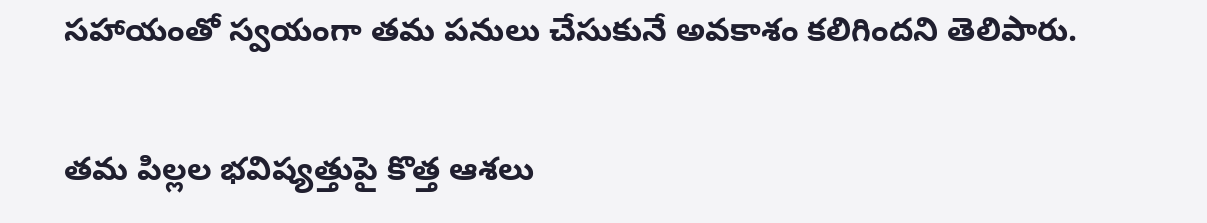సహాయంతో స్వయంగా తమ పనులు చేసుకునే అవకాశం కలిగిందని తెలిపారు.

తమ పిల్లల భవిష్యత్తుపై కొత్త ఆశలు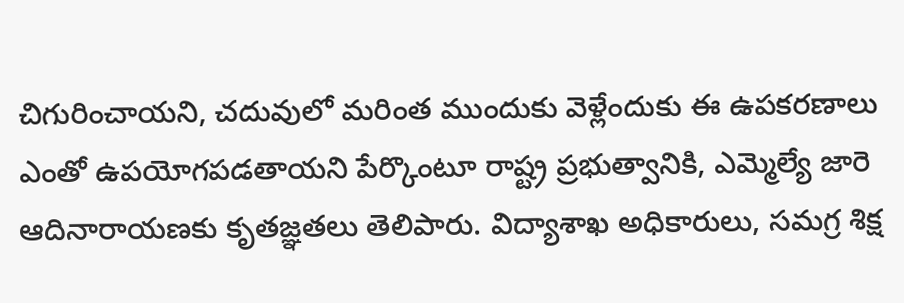చిగురించాయని, చదువులో మరింత ముందుకు వెళ్లేందుకు ఈ ఉపకరణాలు ఎంతో ఉపయోగపడతాయని పేర్కొంటూ రాష్ట్ర ప్రభుత్వానికి, ఎమ్మెల్యే జారె ఆదినారాయణకు కృతజ్ఞతలు తెలిపారు. విద్యాశాఖ అధికారులు, సమగ్ర శిక్ష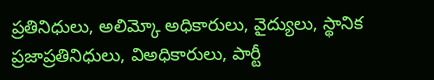ప్రతినిధులు, అలిమ్కో అధికారులు, వైద్యులు, స్థానిక ప్రజాప్రతినిధులు, విఅధికారులు, పార్టీ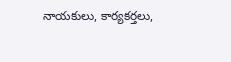నాయకులు, కార్యకర్తలు,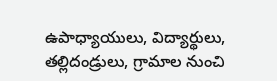ఉపాధ్యాయులు, విద్యార్థులు, తల్లిదండ్రులు, గ్రామాల నుంచి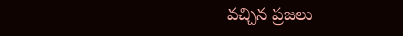వచ్చిన ప్రజలు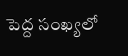పెద్ద సంఖ్యలో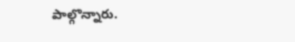పాల్గొన్నారు.